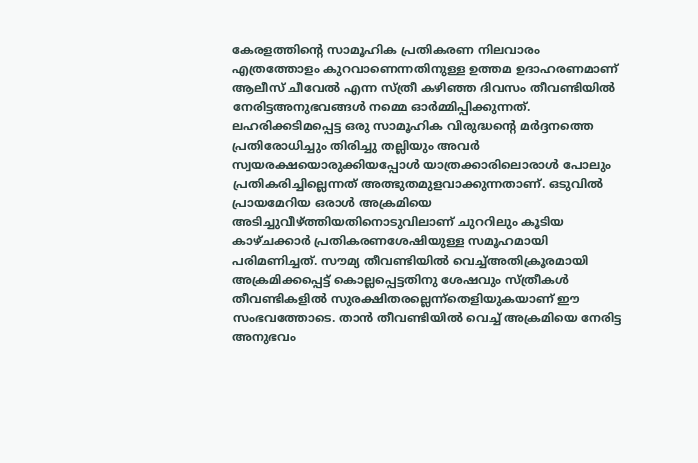കേരളത്തിന്റെ സാമൂഹിക പ്രതികരണ നിലവാരം എത്രത്തോളം കുറവാണെന്നതിനുള്ള ഉത്തമ ഉദാഹരണമാണ് ആലീസ് ചീവേൽ എന്ന സ്ത്രീ കഴിഞ്ഞ ദിവസം തീവണ്ടിയിൽ നേരിട്ടഅനുഭവങ്ങൾ നമ്മെ ഓർമ്മിപ്പിക്കുന്നത്. ലഹരിക്കടിമപ്പെട്ട ഒരു സാമൂഹിക വിരുദ്ധന്റെ മർദ്ദനത്തെ പ്രതിരോധിച്ചും തിരിച്ചു തല്ലിയും അവർ സ്വയരക്ഷയൊരുക്കിയപ്പോൾ യാത്രക്കാരിലൊരാൾ പോലും പ്രതികരിച്ചില്ലെന്നത് അത്ഭുതമുളവാക്കുന്നതാണ്. ഒടുവിൽ പ്രായമേറിയ ഒരാൾ അക്രമിയെ അടിച്ചുവീഴ്ത്തിയതിനൊടുവിലാണ് ചുററിലും കൂടിയ കാഴ്ചക്കാർ പ്രതികരണശേഷിയുള്ള സമൂഹമായി പരിമണിച്ചത്. സൗമ്യ തീവണ്ടിയിൽ വെച്ച്അതിക്രൂരമായി അക്രമിക്കപ്പെട്ട് കൊല്ലപ്പെട്ടതിനു ശേഷവും സ്ത്രീകൾ തീവണ്ടികളിൽ സുരക്ഷിതരല്ലെന്ന്തെളിയുകയാണ് ഈ സംഭവത്തോടെ. താൻ തീവണ്ടിയിൽ വെച്ച് അക്രമിയെ നേരിട്ട അനുഭവം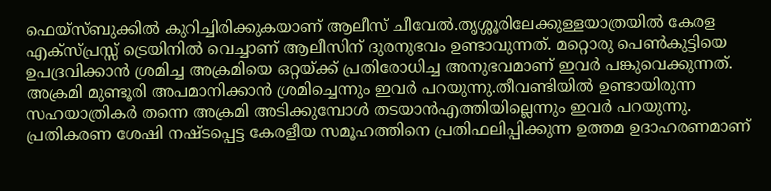ഫെയ്സ്ബുക്കിൽ കുറിച്ചിരിക്കുകയാണ് ആലീസ് ചീവേൽ.തൃശ്ശൂരിലേക്കുള്ളയാത്രയിൽ കേരള എക്സ്പ്രസ്സ് ട്രെയിനിൽ വെച്ചാണ് ആലീസിന് ദുരനുഭവം ഉണ്ടാവുന്നത്. മറ്റൊരു പെൺകുട്ടിയെ ഉപദ്രവിക്കാൻ ശ്രമിച്ച അക്രമിയെ ഒറ്റയ്ക്ക് പ്രതിരോധിച്ച അനുഭവമാണ് ഇവർ പങ്കുവെക്കുന്നത്. അക്രമി മുണ്ടൂരി അപമാനിക്കാൻ ശ്രമിച്ചെന്നും ഇവർ പറയുന്നു.തീവണ്ടിയിൽ ഉണ്ടായിരുന്ന സഹയാത്രികർ തന്നെ അക്രമി അടിക്കുമ്പോൾ തടയാൻഎത്തിയില്ലെന്നും ഇവർ പറയുന്നു. പ്രതികരണ ശേഷി നഷ്ടപ്പെട്ട കേരളീയ സമൂഹത്തിനെ പ്രതിഫലിപ്പിക്കുന്ന ഉത്തമ ഉദാഹരണമാണ്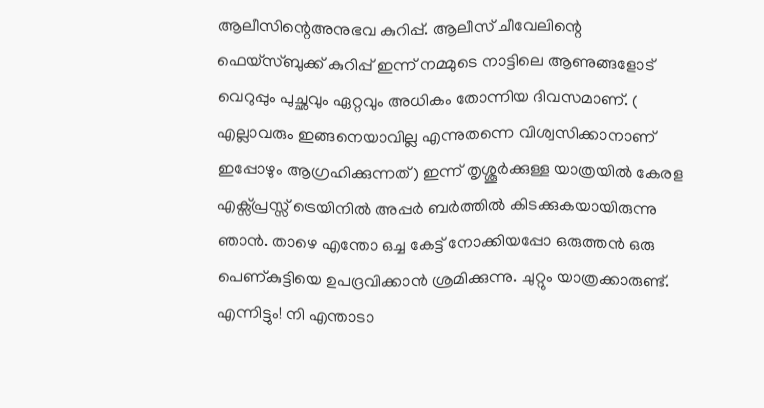ആലീസിന്റെഅനുഭവ കുറിപ്പ്. ആലീസ് ചീവേലിന്റെ ഫെയ്സ്ബുക്ക് കുറിപ്പ് ഇന്ന് നമ്മുടെ നാട്ടിലെ ആണുങ്ങളോട് വെറുപ്പും പുച്ഛവും ഏറ്റവും അധികം തോന്നിയ ദിവസമാണ്. ( എല്ലാവരും ഇങ്ങനെയാവില്ല എന്നുതന്നെ വിശ്വസിക്കാനാണ് ഇപ്പോഴും ആഗ്രഹിക്കുന്നത്) ഇന്ന് തൃശ്ശൂർക്കുള്ള യാത്രയിൽ കേരള എക്സ്പ്രസ്സ് ട്രെയിനിൽ അപ്പർ ബർത്തിൽ കിടക്കുകയായിരുന്നു ഞാൻ. താഴെ എന്തോ ഒച്ച കേട്ട് നോക്കിയപ്പോ ഒരുത്തൻ ഒരു പെണ്കുട്ടിയെ ഉപദ്രവിക്കാൻ ശ്രമിക്കുന്നു. ചുറ്റും യാത്രക്കാരുണ്ട്. എന്നിട്ടും! നി എന്താടാ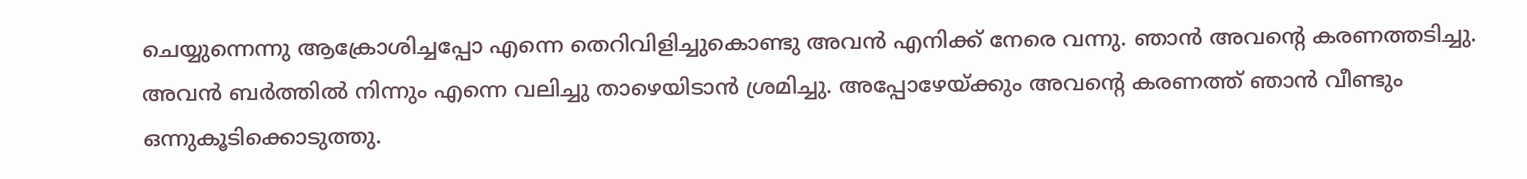ചെയ്യുന്നെന്നു ആക്രോശിച്ചപ്പോ എന്നെ തെറിവിളിച്ചുകൊണ്ടു അവൻ എനിക്ക് നേരെ വന്നു. ഞാൻ അവന്റെ കരണത്തടിച്ചു. അവൻ ബർത്തിൽ നിന്നും എന്നെ വലിച്ചു താഴെയിടാൻ ശ്രമിച്ചു. അപ്പോഴേയ്ക്കും അവന്റെ കരണത്ത് ഞാൻ വീണ്ടും ഒന്നുകൂടിക്കൊടുത്തു.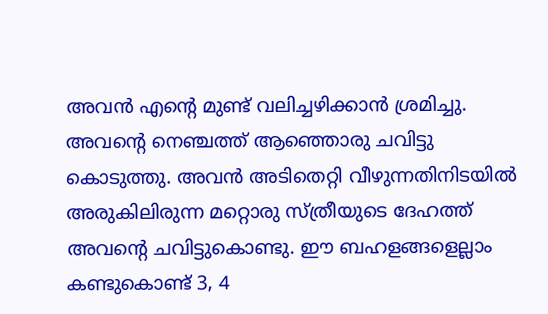അവൻ എന്റെ മുണ്ട് വലിച്ചഴിക്കാൻ ശ്രമിച്ചു. അവന്റെ നെഞ്ചത്ത് ആഞ്ഞൊരു ചവിട്ടു കൊടുത്തു. അവൻ അടിതെറ്റി വീഴുന്നതിനിടയിൽ അരുകിലിരുന്ന മറ്റൊരു സ്ത്രീയുടെ ദേഹത്ത് അവന്റെ ചവിട്ടുകൊണ്ടു. ഈ ബഹളങ്ങളെല്ലാം കണ്ടുകൊണ്ട് 3, 4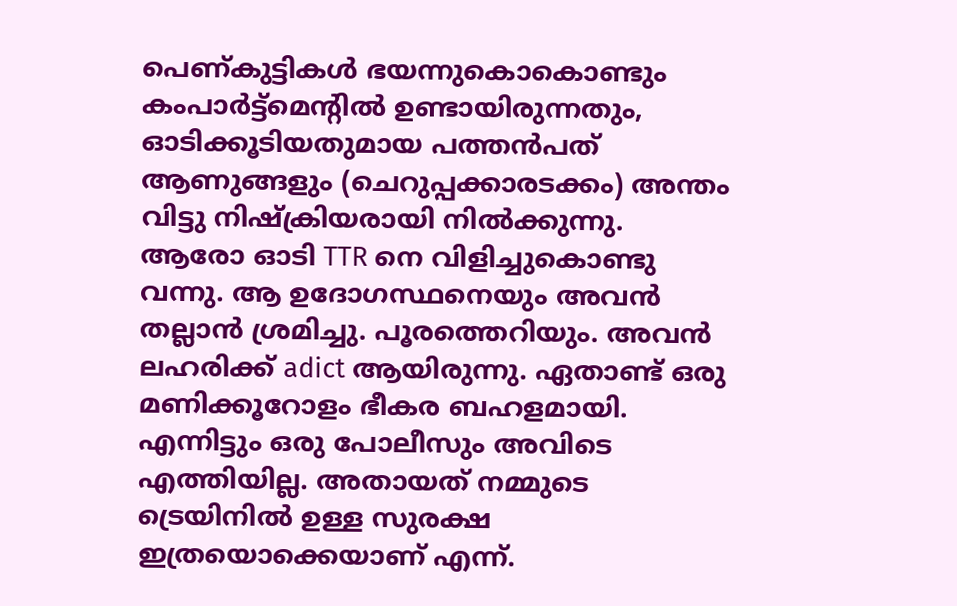പെണ്കുട്ടികൾ ഭയന്നുകൊകൊണ്ടും കംപാർട്ട്മെന്റിൽ ഉണ്ടായിരുന്നതും, ഓടിക്കൂടിയതുമായ പത്തൻപത് ആണുങ്ങളും (ചെറുപ്പക്കാരടക്കം) അന്തം വിട്ടു നിഷ്ക്രിയരായി നിൽക്കുന്നു. ആരോ ഓടി TTR നെ വിളിച്ചുകൊണ്ടു വന്നു. ആ ഉദോഗസ്ഥനെയും അവൻ തല്ലാൻ ശ്രമിച്ചു. പൂരത്തെറിയും. അവൻ ലഹരിക്ക് adict ആയിരുന്നു. ഏതാണ്ട് ഒരു മണിക്കൂറോളം ഭീകര ബഹളമായി. എന്നിട്ടും ഒരു പോലീസും അവിടെ എത്തിയില്ല. അതായത് നമ്മുടെ ട്രെയിനിൽ ഉള്ള സുരക്ഷ ഇത്രയൊക്കെയാണ് എന്ന്.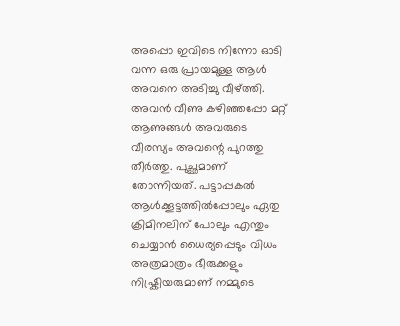അപ്പൊ ഇവിടെ നിന്നോ ഓടി വന്ന ഒരു പ്രായമുള്ള ആൾ അവനെ അടിച്ചു വീഴ്ത്തി. അവൻ വീണു കഴിഞ്ഞപ്പോ മറ്റ് ആണുങ്ങൾ അവരുടെ വീരസ്യം അവന്റെ പുറത്തു തീർത്തു. പുച്ഛമാണ് തോന്നിയത്. പട്ടാപ്പകൽ ആൾക്കൂട്ടത്തിൽപ്പോലും ഏതു ക്രിമിനലിന് പോലും എന്തും ചെയ്യാൻ ധൈര്യപ്പെടും വിധം അത്രമാത്രം ഭീരുക്കളും നിഷ്ക്രിയരുമാണ് നമ്മുടെ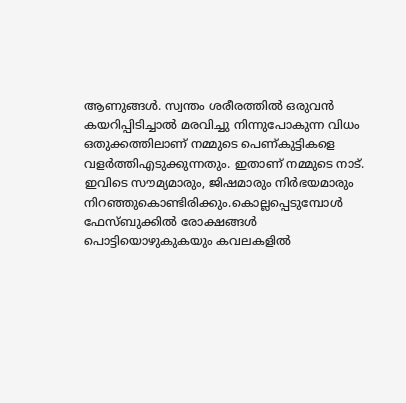ആണുങ്ങൾ. സ്വന്തം ശരീരത്തിൽ ഒരുവൻ കയറിപ്പിടിച്ചാൽ മരവിച്ചു നിന്നുപോകുന്ന വിധം ഒതുക്കത്തിലാണ് നമ്മുടെ പെണ്കുട്ടികളെ വളർത്തിഎടുക്കുന്നതും. ഇതാണ് നമ്മുടെ നാട്. ഇവിടെ സൗമ്യമാരും, ജിഷമാരും നിർഭയമാരും നിറഞ്ഞുകൊണ്ടിരിക്കും.കൊല്ലപ്പെടുമ്പോൾ ഫേസ്ബുക്കിൽ രോക്ഷങ്ങൾ പൊട്ടിയൊഴുകുകയും കവലകളിൽ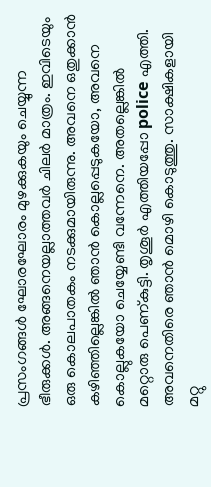പ്രസംഗങ്ങൾ ഘോരഘോരം മുഴക്കുകയും ചെയ്യുന്ന ഭീരുക്കൾ. അങ്ങനെയല്ലാത്തവർ ചിലർ മാത്രം. ഇവിടെയും ഒരു കൊലപാതകം നടക്കുമായിരുന്നു. അവനെ ഒതുക്കാൻ കഴിഞ്ഞില്ലെങ്കിൽ ഞാൻ കൊല്ലപ്പെടുകയോ, അവനെ കൊല്ലുകയോ ചെയ്യേണ്ടി വന്നേനെ. അതല്ലെങ്കിൽ മറ്റൊരു പെണ്കുട്ടി. തൃശൂർ എത്തിയപ്പോ police എത്തി. അവനെതിരെ ഞാൻ മൊഴി കൊടുത്തു. സാക്ഷികളായി മറ്റു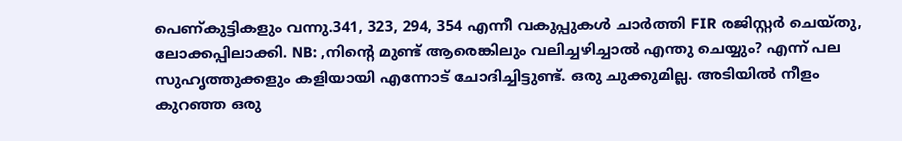പെണ്കുട്ടികളും വന്നു.341, 323, 294, 354 എന്നീ വകുപ്പുകൾ ചാർത്തി FIR രജിസ്റ്റർ ചെയ്തു, ലോക്കപ്പിലാക്കി. NB: ,നിന്റെ മുണ്ട് ആരെങ്കിലും വലിച്ചഴിച്ചാൽ എന്തു ചെയ്യും? എന്ന് പല സുഹൃത്തുക്കളും കളിയായി എന്നോട് ചോദിച്ചിട്ടുണ്ട്. ഒരു ചുക്കുമില്ല. അടിയിൽ നീളം കുറഞ്ഞ ഒരു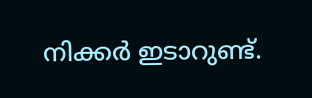നിക്കർ ഇടാറുണ്ട്.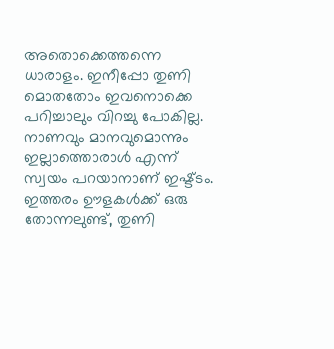അതൊക്കെത്തന്നെ ധാരാളം. ഇനീപ്പോ തുണി മൊതതോം ഇവനൊക്കെ പറിച്ചാലും വിറച്ചു പോകില്ല. നാണവും മാനവുമൊന്നും ഇല്ലാത്തൊരാൾ എന്ന് സ്വയം പറയാനാണ് ഇഷ്ട്ടം. ഇത്തരം ഊളകൾക്ക് ഒരു തോന്നലുണ്ട്, തുണി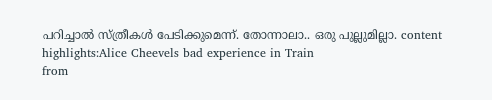പറിച്ചാൽ സ്ത്രീകൾ പേടിക്കുമെന്ന്. തോന്നാലാ.. ഒരു പുല്ലുമില്ലാ. content highlights:Alice Cheevels bad experience in Train
from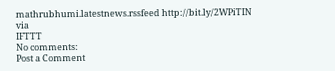mathrubhumi.latestnews.rssfeed http://bit.ly/2WPiTIN
via
IFTTT
No comments:
Post a Comment